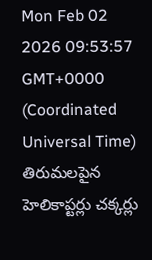Mon Feb 02 2026 09:53:57 GMT+0000 (Coordinated Universal Time)
తిరుమలపైన హెలికాప్టర్లు చక్కర్లు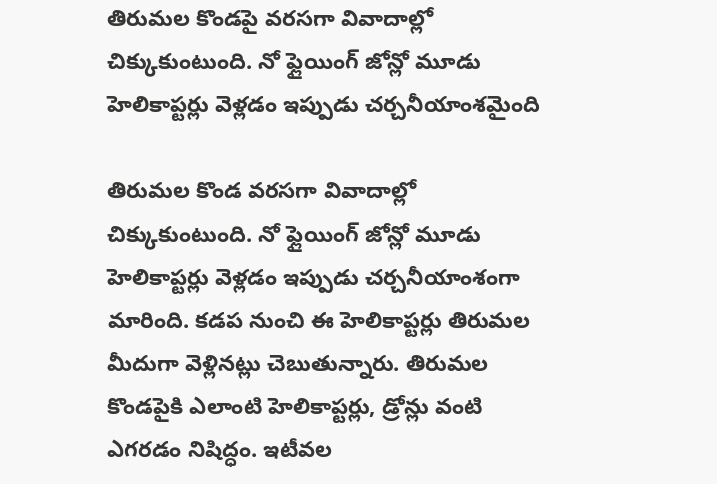తిరుమల కొండపై వరసగా వివాదాల్లో చిక్కుకుంటుంది. నో ఫ్లైయింగ్ జోన్లో మూడు హెలికాప్టర్లు వెళ్లడం ఇప్పుడు చర్చనీయాంశమైంది

తిరుమల కొండ వరసగా వివాదాల్లో చిక్కుకుంటుంది. నో ఫ్లైయింగ్ జోన్లో మూడు హెలికాప్టర్లు వెళ్లడం ఇప్పుడు చర్చనీయాంశంగా మారింది. కడప నుంచి ఈ హెలికాప్టర్లు తిరుమల మీదుగా వెళ్లినట్లు చెబుతున్నారు. తిరుమల కొండపైకి ఎలాంటి హెలికాప్టర్లు, డ్రోన్లు వంటి ఎగరడం నిషిద్ధం. ఇటీవల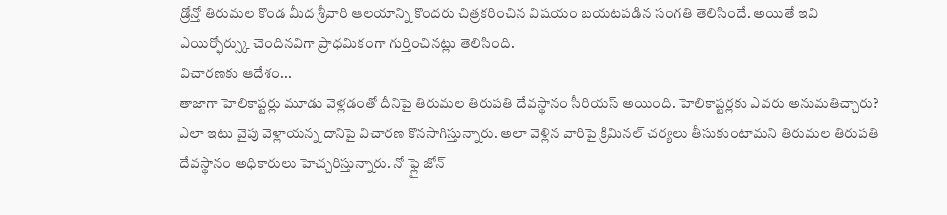డ్రోన్తో తిరుమల కొండ మీద శ్రీవారి ఆలయాన్ని కొందరు చిత్రకరించిన విషయం బయటపడిన సంగతి తెలిసిందే. అయితే ఇవి ఎయిర్ఫోర్స్కు చెందినవిగా ప్రాధమికంగా గుర్తించినట్లు తెలిసింది.
విచారణకు ఆదేశం...
తాజాగా హెలికాప్టర్లు మూడు వెళ్లడంతో దీనిపై తిరుమల తిరుపతి దేవస్థానం సీరియస్ అయింది. హెలికాప్టర్లకు ఎవరు అనుమతిచ్చారు? ఎలా ఇటు వైపు వెళ్లాయన్న దానిపై విచారణ కొనసాగిస్తున్నారు. అలా వెళ్లిన వారిపై క్రిమినల్ చర్యలు తీసుకుంటామని తిరుమల తిరుపతి దేవస్థానం అధికారులు హెచ్చరిస్తున్నారు. నో ఫ్లై జోన్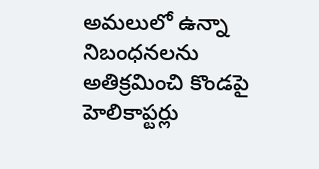అమలులో ఉన్నా నిబంధనలను అతిక్రమించి కొండపై హెలికాప్టర్లు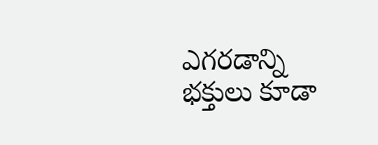ఎగరడాన్ని భక్తులు కూడా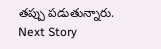తప్పు పడుతున్నారు.
Next Story